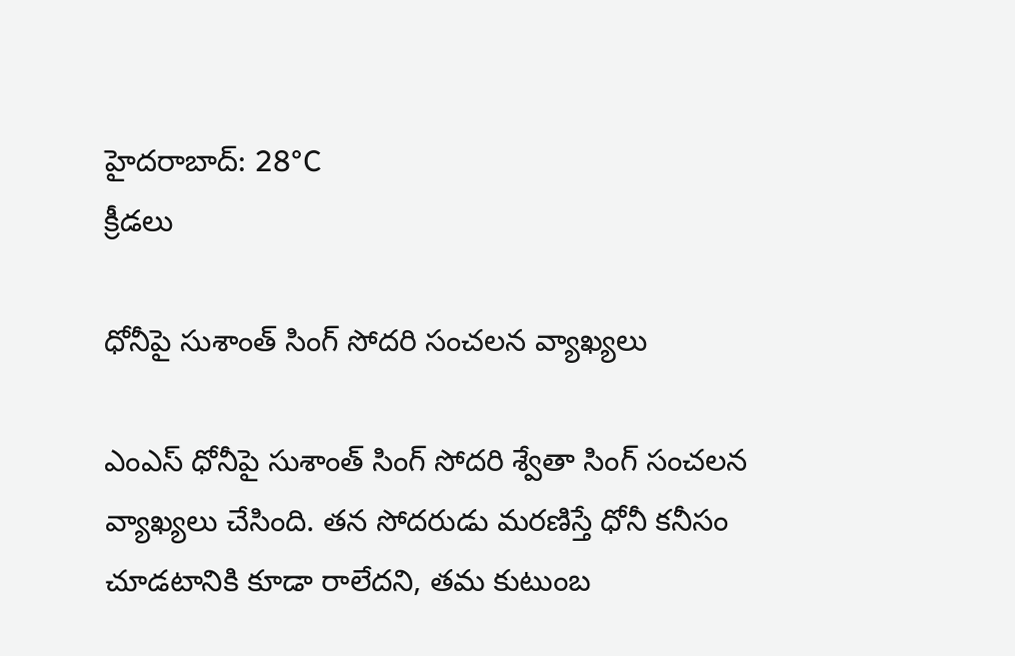హైదరాబాద్: 28°C
క్రీడలు

ధోనీపై సుశాంత్ సింగ్ సోదరి సంచలన వ్యాఖ్యలు

ఎంఎస్ ధోనీపై సుశాంత్ సింగ్ సోదరి శ్వేతా సింగ్ సంచలన వ్యాఖ్యలు చేసింది. తన సోదరుడు మరణిస్తే ధోనీ కనీసం చూడటానికి కూడా రాలేదని, తమ కుటుంబ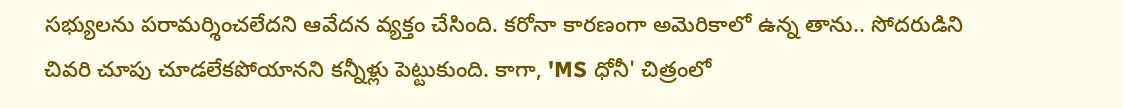సభ్యులను పరామర్శించలేదని ఆవేదన వ్యక్తం చేసింది. కరోనా కారణంగా అమెరికాలో ఉన్న తాను.. సోదరుడిని చివరి చూపు చూడలేకపోయానని కన్నీళ్లు పెట్టుకుంది. కాగా, 'MS ధోనీ' చిత్రంలో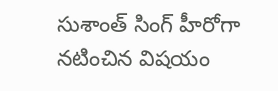సుశాంత్ సింగ్ హీరోగా నటించిన విషయం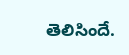తెలిసిందే.